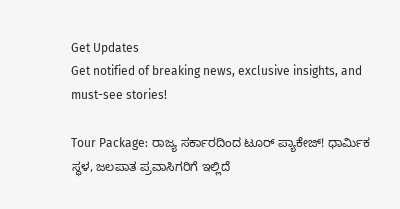Get Updates
Get notified of breaking news, exclusive insights, and must-see stories!

Tour Package: ರಾಜ್ಯ ಸರ್ಕಾರದಿಂದ ಟೂರ್ ಪ್ಯಾಕೇಜ್! ಧಾರ್ಮಿಕ ಸ್ಥಳ, ಜಲಪಾತ ಪ್ರವಾಸಿಗರಿಗೆ ಇಲ್ಲಿದೆ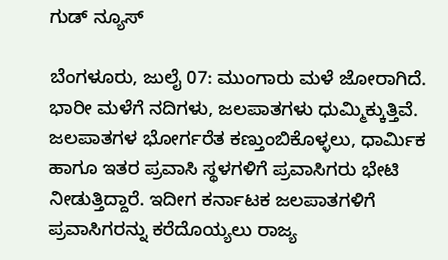ಗುಡ್ ನ್ಯೂಸ್

ಬೆಂಗಳೂರು, ಜುಲೈ 07: ಮುಂಗಾರು ಮಳೆ ಜೋರಾಗಿದೆ. ಭಾರೀ ಮಳೆಗೆ ನದಿಗಳು, ಜಲಪಾತಗಳು ಧುಮ್ಮಿಕ್ಕುತ್ತಿವೆ. ಜಲಪಾತಗಳ ಭೋರ್ಗರೆತ ಕಣ್ತುಂಬಿಕೊಳ್ಳಲು, ಧಾರ್ಮಿಕ ಹಾಗೂ ಇತರ ಪ್ರವಾಸಿ ಸ್ಥಳಗಳಿಗೆ ಪ್ರವಾಸಿಗರು ಭೇಟಿ ನೀಡುತ್ತಿದ್ದಾರೆ. ಇದೀಗ ಕರ್ನಾಟಕ ಜಲಪಾತಗಳಿಗೆ ಪ್ರವಾಸಿಗರನ್ನು ಕರೆದೊಯ್ಯಲು ರಾಜ್ಯ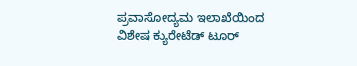ಪ್ರವಾಸೋದ್ಯಮ ಇಲಾಖೆಯಿಂದ ವಿಶೇಷ ಕ್ಯುರೇಟೆಡ್ ಟೂರ್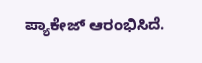ಪ್ಯಾಕೇಜ್ ಆರಂಭಿಸಿದೆ.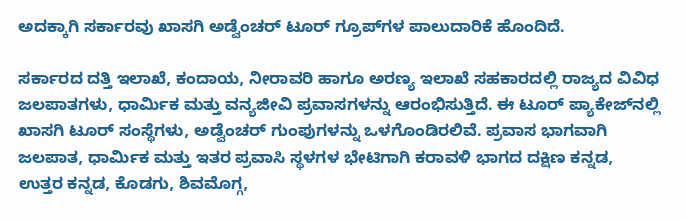ಅದಕ್ಕಾಗಿ ಸರ್ಕಾರವು ಖಾಸಗಿ ಅಡ್ವೆಂಚರ್ ಟೂರ್ ಗ್ರೂಪ್‌ಗಳ ಪಾಲುದಾರಿಕೆ ಹೊಂದಿದೆ.

ಸರ್ಕಾರದ ದತ್ತಿ ಇಲಾಖೆ, ಕಂದಾಯ, ನೀರಾವರಿ ಹಾಗೂ ಅರಣ್ಯ ಇಲಾಖೆ ಸಹಕಾರದಲ್ಲಿ ರಾಜ್ಯದ ವಿವಿಧ ಜಲಪಾತಗಳು, ಧಾರ್ಮಿಕ ಮತ್ತು ವನ್ಯಜೀವಿ ಪ್ರವಾಸಗಳನ್ನು ಆರಂಭಿಸುತ್ತಿದೆ. ಈ ಟೂರ್ ಪ್ಯಾಕೇಜ್‌ನಲ್ಲಿ ಖಾಸಗಿ ಟೂರ್ ಸಂಸ್ಥೆಗಳು, ಅಡ್ವೆಂಚರ್ ಗುಂಪುಗಳನ್ನು ಒಳಗೊಂಡಿರಲಿವೆ. ಪ್ರವಾಸ ಭಾಗವಾಗಿ ಜಲಪಾತ, ಧಾರ್ಮಿಕ ಮತ್ತು ಇತರ ಪ್ರವಾಸಿ ಸ್ಥಳಗಳ ಭೇಟಿಗಾಗಿ ಕರಾವಳಿ ಭಾಗದ ದಕ್ಷಿಣ ಕನ್ನಡ, ಉತ್ತರ ಕನ್ನಡ, ಕೊಡಗು, ಶಿವಮೊಗ್ಗ,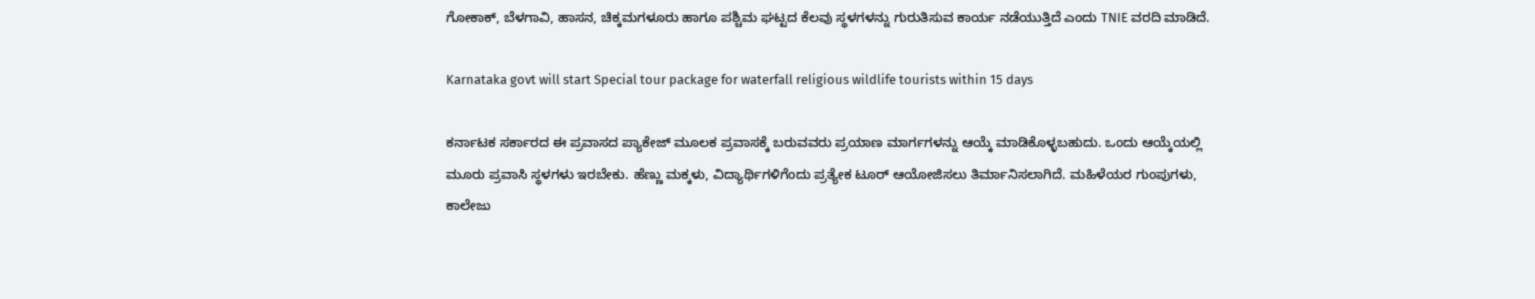ಗೋಕಾಕ್, ಬೆಳಗಾವಿ, ಹಾಸನ, ಚಿಕ್ಕಮಗಳೂರು ಹಾಗೂ ಪಶ್ಚಿಮ ಘಟ್ಟದ ಕೆಲವು ಸ್ಥಳಗಳನ್ನು ಗುರುತಿಸುವ ಕಾರ್ಯ ನಡೆಯುತ್ತಿದೆ ಎಂದು TNIE ವರದಿ ಮಾಡಿದೆ.

Karnataka govt will start Special tour package for waterfall religious wildlife tourists within 15 days

ಕರ್ನಾಟಕ ಸರ್ಕಾರದ ಈ ಪ್ರವಾಸದ ಪ್ಯಾಕೇಜ್‌ ಮೂಲಕ ಪ್ರವಾಸಕ್ಕೆ ಬರುವವರು ಪ್ರಯಾಣ ಮಾರ್ಗಗಳನ್ನು ಆಯ್ಕೆ ಮಾಡಿಕೊಳ್ಳಬಹುದು. ಒಂದು ಆಯ್ಕೆಯಲ್ಲಿ ಮೂರು ಪ್ರವಾಸಿ ಸ್ಥಳಗಳು ಇರಬೇಕು. ಹೆಣ್ಣು ಮಕ್ಕಳು, ವಿದ್ಯಾರ್ಥಿಗಳಿಗೆಂದು ಪ್ರತ್ಯೇಕ ಟೂರ್ ಆಯೋಜಿಸಲು ತಿರ್ಮಾನಿಸಲಾಗಿದೆ. ಮಹಿಳೆಯರ ಗುಂಪುಗಳು, ಕಾಲೇಜು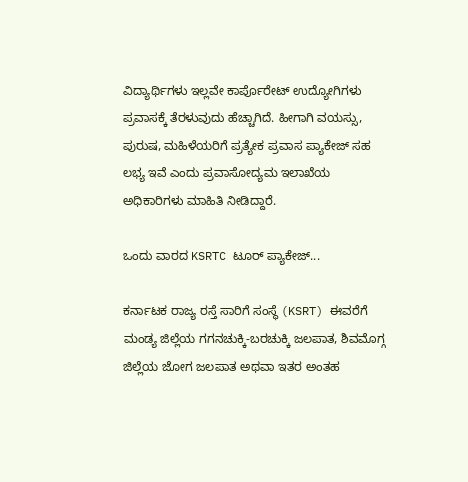ವಿದ್ಯಾರ್ಥಿಗಳು ಇಲ್ಲವೇ ಕಾರ್ಪೊರೇಟ್ ಉದ್ಯೋಗಿಗಳು ಪ್ರವಾಸಕ್ಕೆ ತೆರಳುವುದು ಹೆಚ್ಚಾಗಿದೆ. ಹೀಗಾಗಿ ವಯಸ್ಸು, ಪುರುಷ, ಮಹಿಳೆಯರಿಗೆ ಪ್ರತ್ಯೇಕ ಪ್ರವಾಸ ಪ್ಯಾಕೇಜ್ ಸಹ ಲಭ್ಯ ಇವೆ ಎಂದು ಪ್ರವಾಸೋದ್ಯಮ ಇಲಾಖೆಯ ಅಧಿಕಾರಿಗಳು ಮಾಹಿತಿ ನೀಡಿದ್ದಾರೆ.

ಒಂದು ವಾರದ KSRTC ಟೂರ್ ಪ್ಯಾಕೇಜ್...

ಕರ್ನಾಟಕ ರಾಜ್ಯ ರಸ್ತೆ ಸಾರಿಗೆ ಸಂಸ್ಥೆ (KSRT) ಈವರೆಗೆ ಮಂಡ್ಯ ಜಿಲ್ಲೆಯ ಗಗನಚುಕ್ಕಿ-ಬರಚುಕ್ಕಿ ಜಲಪಾತ, ಶಿವಮೊಗ್ಗ ಜಿಲ್ಲೆಯ ಜೋಗ ಜಲಪಾತ ಅಥವಾ ಇತರ ಅಂತಹ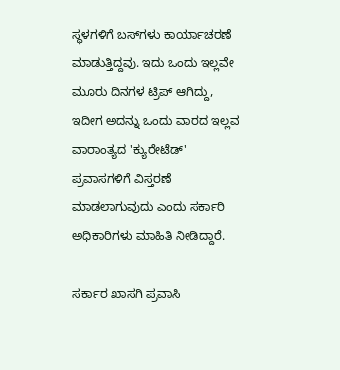ಸ್ಥಳಗಳಿಗೆ ಬಸ್‌ಗಳು ಕಾರ್ಯಾಚರಣೆ ಮಾಡುತ್ತಿದ್ದವು. ಇದು ಒಂದು ಇಲ್ಲವೇ ಮೂರು ದಿನಗಳ ಟ್ರಿಪ್ ಆಗಿದ್ದು, ಇದೀಗ ಅದನ್ನು ಒಂದು ವಾರದ ಇಲ್ಲವ ವಾರಾಂತ್ಯದ 'ಕ್ಯುರೇಟೆಡ್' ಪ್ರವಾಸಗಳಿಗೆ ವಿಸ್ತರಣೆ ಮಾಡಲಾಗುವುದು ಎಂದು ಸರ್ಕಾರಿ ಅಧಿಕಾರಿಗಳು ಮಾಹಿತಿ ನೀಡಿದ್ದಾರೆ.

ಸರ್ಕಾರ ಖಾಸಗಿ ಪ್ರವಾಸಿ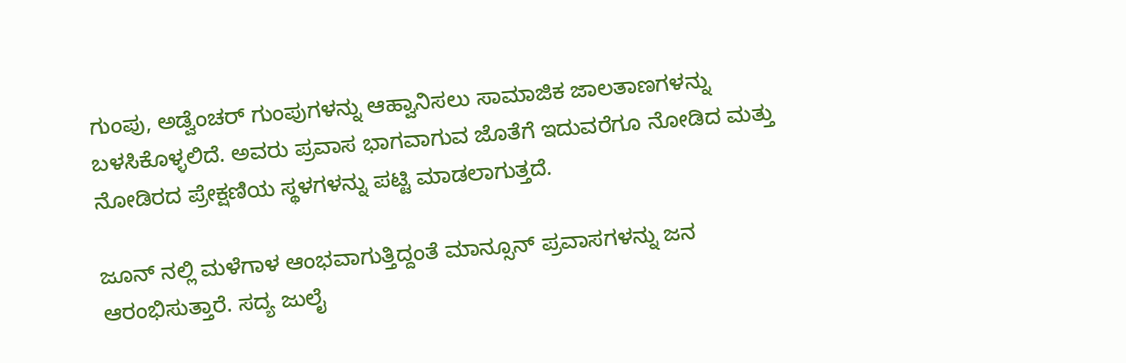ಗುಂಪು, ಅಡ್ವೆಂಚರ್ ಗುಂಪುಗಳನ್ನು ಆಹ್ವಾನಿಸಲು ಸಾಮಾಜಿಕ ಜಾಲತಾಣಗಳನ್ನು ಬಳಸಿಕೊಳ್ಳಲಿದೆ. ಅವರು ಪ್ರವಾಸ ಭಾಗವಾಗುವ ಜೊತೆಗೆ ಇದುವರೆಗೂ ನೋಡಿದ ಮತ್ತು ನೋಡಿರದ ಪ್ರೇಕ್ಷಣಿಯ ಸ್ಥಳಗಳನ್ನು ಪಟ್ಟಿ ಮಾಡಲಾಗುತ್ತದೆ.

ಜೂನ್ ನಲ್ಲಿ ಮಳೆಗಾಳ ಆಂಭವಾಗುತ್ತಿದ್ದಂತೆ ಮಾನ್ಸೂನ್ ಪ್ರವಾಸಗಳನ್ನು ಜನ ಆರಂಭಿಸುತ್ತಾರೆ. ಸದ್ಯ ಜುಲೈ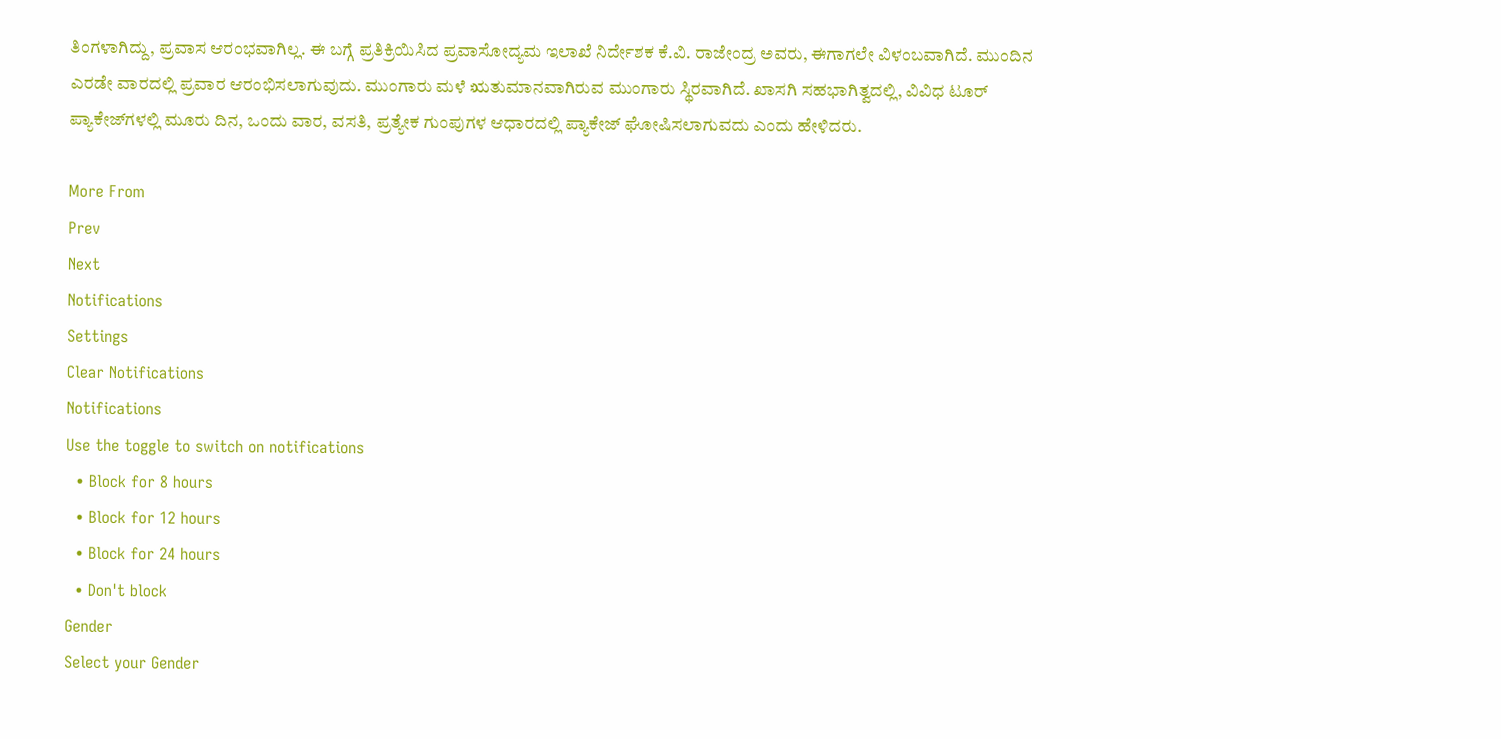ತಿಂಗಳಾಗಿದ್ದು, ಪ್ರವಾಸ ಆರಂಭವಾಗಿಲ್ಲ. ಈ ಬಗ್ಗೆ ಪ್ರತಿಕ್ರಿಯಿಸಿದ ಪ್ರವಾಸೋದ್ಯಮ ಇಲಾಖೆ ನಿರ್ದೇಶಕ ಕೆ.ವಿ. ರಾಜೇಂದ್ರ ಅವರು, ಈಗಾಗಲೇ ವಿಳಂಬವಾಗಿದೆ. ಮುಂದಿನ ಎರಡೇ ವಾರದಲ್ಲಿ ಪ್ರವಾರ ಆರಂಭಿಸಲಾಗುವುದು. ಮುಂಗಾರು ಮಳೆ ಋತುಮಾನವಾಗಿರುವ ಮುಂಗಾರು ಸ್ಥಿರವಾಗಿದೆ. ಖಾಸಗಿ ಸಹಭಾಗಿತ್ವದಲ್ಲಿ, ವಿವಿಧ ಟೂರ್ ಪ್ಯಾಕೇಜ್‌ಗಳಲ್ಲಿ ಮೂರು ದಿನ, ಒಂದು ವಾರ, ವಸತಿ, ಪ್ರತ್ಯೇಕ ಗುಂಪುಗಳ ಆಧಾರದಲ್ಲಿ ಪ್ಯಾಕೇಜ್ ಘೋಷಿಸಲಾಗುವದು ಎಂದು ಹೇಳಿದರು.

More From
Prev
Next
Notifications
Settings
Clear Notifications
Notifications
Use the toggle to switch on notifications
  • Block for 8 hours
  • Block for 12 hours
  • Block for 24 hours
  • Don't block
Gender
Select your Gender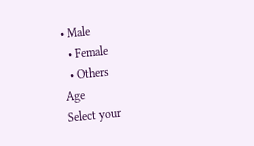• Male
  • Female
  • Others
Age
Select your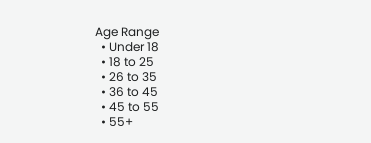Age Range
  • Under 18
  • 18 to 25
  • 26 to 35
  • 36 to 45
  • 45 to 55
  • 55+